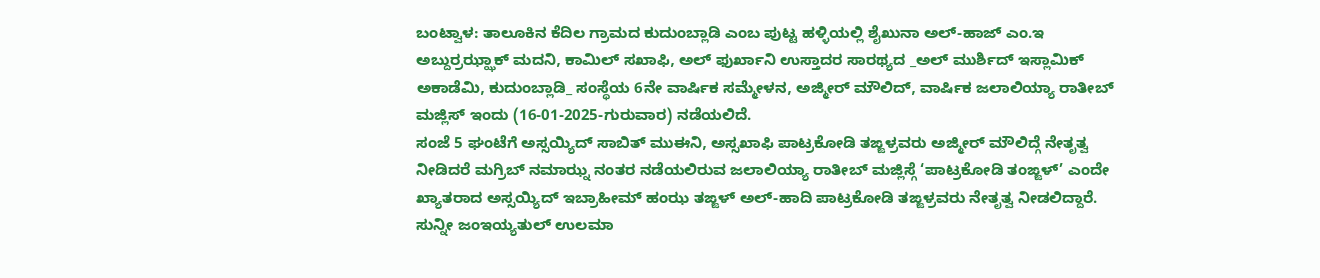ಬಂಟ್ವಾಳ: ತಾಲೂಕಿನ ಕೆದಿಲ ಗ್ರಾಮದ ಕುದುಂಬ್ಲಾಡಿ ಎಂಬ ಪುಟ್ಟ ಹಳ್ಳಿಯಲ್ಲಿ ಶೈಖುನಾ ಅಲ್-ಹಾಜ್ ಎಂ.ಇ ಅಬ್ದುರ್ರಝ್ಝಾಕ್ ಮದನಿ, ಕಾಮಿಲ್ ಸಖಾಫಿ, ಅಲ್ ಫುರ್ಖಾನಿ ಉಸ್ತಾದರ ಸಾರಥ್ಯದ _ಅಲ್ ಮುರ್ಶಿದ್ ಇಸ್ಲಾಮಿಕ್ ಅಕಾಡೆಮಿ, ಕುದುಂಬ್ಲಾಡಿ_ ಸಂಸ್ಥೆಯ 6ನೇ ವಾರ್ಷಿಕ ಸಮ್ಮೇಳನ, ಅಜ್ಮೀರ್ ಮೌಲಿದ್, ವಾರ್ಷಿಕ ಜಲಾಲಿಯ್ಯಾ ರಾತೀಬ್ ಮಜ್ಲಿಸ್ ಇಂದು (16-01-2025-ಗುರುವಾರ) ನಡೆಯಲಿದೆ.
ಸಂಜೆ 5 ಘಂಟೆಗೆ ಅಸ್ಸಯ್ಯಿದ್ ಸಾಬಿತ್ ಮುಈನಿ, ಅಸ್ಸಖಾಫಿ ಪಾಟ್ರಕೋಡಿ ತಙ್ಙಳ್ರವರು ಅಜ್ಮೀರ್ ಮೌಲಿದ್ಗೆ ನೇತೃತ್ವ ನೀಡಿದರೆ ಮಗ್ರಿಬ್ ನಮಾಝ್ನ ನಂತರ ನಡೆಯಲಿರುವ ಜಲಾಲಿಯ್ಯಾ ರಾತೀಬ್ ಮಜ್ಲಿಸ್ಗೆ ‘ಪಾಟ್ರಕೋಡಿ ತಂಙ್ಙಳ್’ ಎಂದೇ ಖ್ಯಾತರಾದ ಅಸ್ಸಯ್ಯಿದ್ ಇಬ್ರಾಹೀಮ್ ಹಂಝ ತಙ್ಙಳ್ ಅಲ್-ಹಾದಿ ಪಾಟ್ರಕೋಡಿ ತಙ್ಙಳ್ರವರು ನೇತೃತ್ವ ನೀಡಲಿದ್ದಾರೆ.
ಸುನ್ನೀ ಜಂಇಯ್ಯತುಲ್ ಉಲಮಾ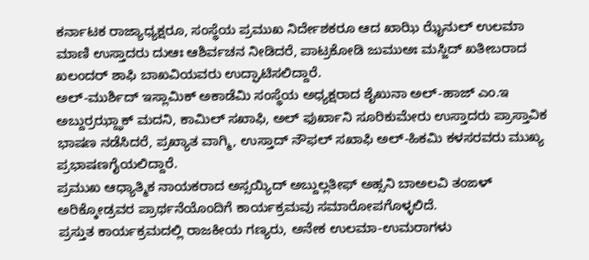ಕರ್ನಾಟಕ ರಾಜ್ಯಾಧ್ಯಕ್ಷರೂ, ಸಂಸ್ಥೆಯ ಪ್ರಮುಖ ನಿರ್ದೇಶಕರೂ ಆದ ಖಾಝಿ ಝೈನುಲ್ ಉಲಮಾ ಮಾಣಿ ಉಸ್ತಾದರು ದುಆಃ ಆಶಿರ್ವಚನ ನೀಡಿದರೆ, ಪಾಟ್ರಕೋಡಿ ಜುಮುಅಃ ಮಸ್ಜಿದ್ ಖತೀಬರಾದ ಖಲಂದರ್ ಶಾಫಿ ಬಾಖವಿಯವರು ಉದ್ಘಾಟಿಸಲಿದ್ದಾರೆ.
ಅಲ್-ಮುರ್ಶಿದ್ ಇಸ್ಲಾಮಿಕ್ ಅಕಾಡೆಮಿ ಸಂಸ್ಥೆಯ ಅಧ್ಯಕ್ಷರಾದ ಶೈಖುನಾ ಅಲ್-ಹಾಜ್ ಎಂ.ಇ ಅಬ್ದುರ್ರಝ್ಝಾಕ್ ಮದನಿ, ಕಾಮಿಲ್ ಸಖಾಫಿ, ಅಲ್ ಫುರ್ಖಾನಿ ಸೂರಿಕುಮೇರು ಉಸ್ತಾದರು ಪ್ರಾಸ್ತಾವಿಕ ಭಾಷಣ ನಡೆಸಿದರೆ, ಪ್ರಖ್ಯಾತ ವಾಗ್ಮಿ, ಉಸ್ತಾದ್ ನೌಫಲ್ ಸಖಾಫಿ ಅಲ್-ಹಿಕಮಿ ಕಳಸರವರು ಮುಖ್ಯ ಪ್ರಭಾಷಣಗೈಯಲಿದ್ದಾರೆ.
ಪ್ರಮುಖ ಆಧ್ಯಾತ್ಮಿಕ ನಾಯಕರಾದ ಅಸ್ಸಯ್ಯಿದ್ ಅಬ್ದುಲ್ಲತೀಫ್ ಅಹ್ಸನಿ ಬಾಅಲವಿ ತಂಙಳ್ ಅರಿಕ್ಕೋಡ್ರವರ ಪ್ರಾರ್ಥನೆಯೊಂದಿಗೆ ಕಾರ್ಯಕ್ರಮವು ಸಮಾರೋಪಗೊಳ್ಳಲಿದೆ.
ಪ್ರಸ್ತುತ ಕಾರ್ಯಕ್ರಮದಲ್ಲಿ ರಾಜಕೀಯ ಗಣ್ಯರು, ಅನೇಕ ಉಲಮಾ-ಉಮರಾಗಳು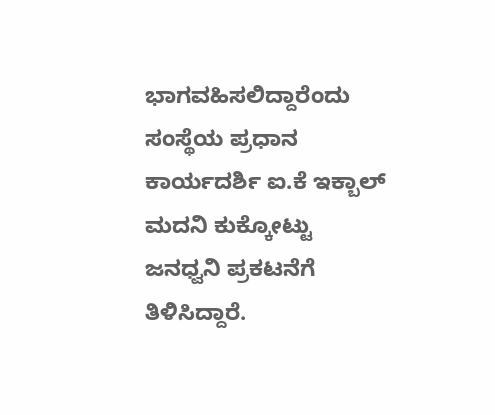ಭಾಗವಹಿಸಲಿದ್ದಾರೆಂದು ಸಂಸ್ಥೆಯ ಪ್ರಧಾನ ಕಾರ್ಯದರ್ಶಿ ಐ.ಕೆ ಇಕ್ಬಾಲ್ ಮದನಿ ಕುಕ್ಕೋಟ್ಟು ಜನಧ್ವನಿ ಪ್ರಕಟನೆಗೆ ತಿಳಿಸಿದ್ದಾರೆ.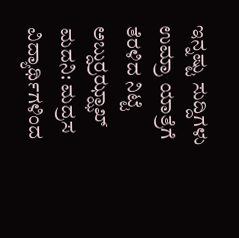ಇನ್ನಷ್ಟು ಸುದ್ದಿಗಳು
ಉಮ್ರಾ ಯಾತ್ರೆಗೆ ತೆರಳಿದ ನಿಟ್ಟೆ ಅಬ್ದುರ್ರಝ್ಝಾಖ್ ಮದನಿ: ಮದ್ರಸ ವಿದ್ಯಾರ್ಥಿಗಳಿಂದ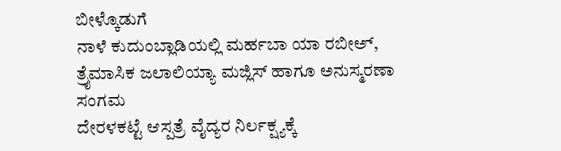ಬೀಳ್ಕೊಡುಗೆ
ನಾಳೆ ಕುದುಂಬ್ಲಾಡಿಯಲ್ಲಿ ಮರ್ಹಬಾ ಯಾ ರಬೀಅ್, ತ್ರೈಮಾಸಿಕ ಜಲಾಲಿಯ್ಯಾ ಮಜ್ಲಿಸ್ ಹಾಗೂ ಅನುಸ್ಮರಣಾ ಸಂಗಮ
ದೇರಳಕಟ್ಟೆ ಆಸ್ಪತ್ರೆ ವೈದ್ಯರ ನಿರ್ಲಕ್ಷ್ಯಕ್ಕೆ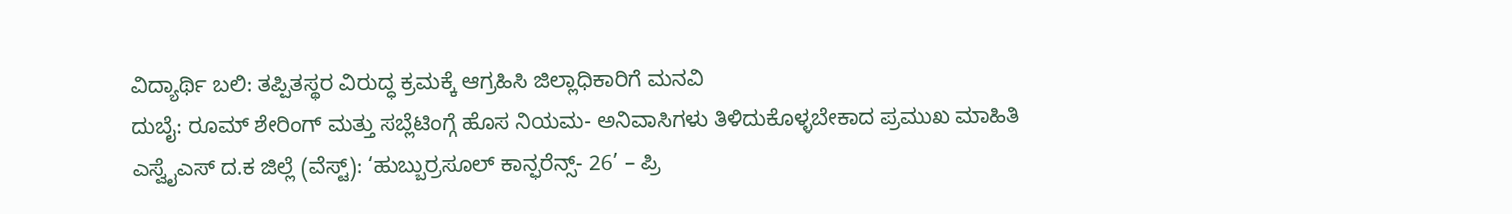ವಿದ್ಯಾರ್ಥಿ ಬಲಿ: ತಪ್ಪಿತಸ್ಥರ ವಿರುದ್ಧ ಕ್ರಮಕ್ಕೆ ಆಗ್ರಹಿಸಿ ಜಿಲ್ಲಾಧಿಕಾರಿಗೆ ಮನವಿ
ದುಬೈ: ರೂಮ್ ಶೇರಿಂಗ್ ಮತ್ತು ಸಬ್ಲೆಟಿಂಗ್ಗೆ ಹೊಸ ನಿಯಮ- ಅನಿವಾಸಿಗಳು ತಿಳಿದುಕೊಳ್ಳಬೇಕಾದ ಪ್ರಮುಖ ಮಾಹಿತಿ
ಎಸ್ವೈಎಸ್ ದ.ಕ ಜಿಲ್ಲೆ (ವೆಸ್ಟ್): ‘ಹುಬ್ಬುರ್ರಸೂಲ್ ಕಾನ್ಫರೆನ್ಸ್- 26’ – ಪ್ರಿ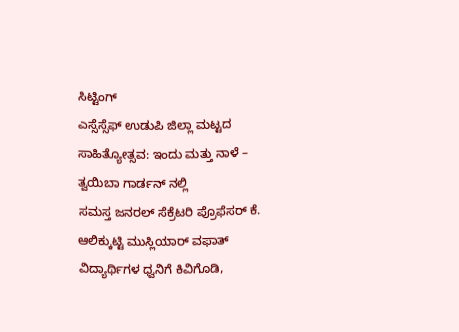ಸಿಟ್ಟಿಂಗ್
ಎಸ್ಸೆಸ್ಸೆಫ್ ಉಡುಪಿ ಜಿಲ್ಲಾ ಮಟ್ಟದ ಸಾಹಿತ್ಯೋತ್ಸವ: ಇಂದು ಮತ್ತು ನಾಳೆ – ತ್ವಯಿಬಾ ಗಾರ್ಡನ್ ನಲ್ಲಿ
ಸಮಸ್ತ ಜನರಲ್ ಸೆಕ್ರೆಟರಿ ಪ್ರೊಫೆಸರ್ ಕೆ. ಆಲಿಕ್ಕುಟ್ಟಿ ಮುಸ್ಲಿಯಾರ್ ವಫಾತ್
ವಿದ್ಯಾರ್ಥಿಗಳ ಧ್ವನಿಗೆ ಕಿವಿಗೊಡಿ,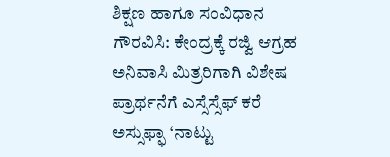ಶಿಕ್ಷಣ ಹಾಗೂ ಸಂವಿಧಾನ ಗೌರವಿಸಿ: ಕೇಂದ್ರಕ್ಕೆ ರಜ್ವಿ ಆಗ್ರಹ
ಅನಿವಾಸಿ ಮಿತ್ರರಿಗಾಗಿ ವಿಶೇಷ ಪ್ರಾರ್ಥನೆಗೆ ಎಸ್ಸೆಸ್ಸೆಫ್ ಕರೆ
ಅಸ್ಸುಫ್ಫಾ ‘ನಾಟ್ಟು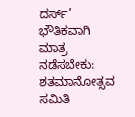ದರ್ಸ್’ ಭೌತಿಕವಾಗಿ ಮಾತ್ರ ನಡೆಸಬೇಕು: ಶತಮಾನೋತ್ಸವ ಸಮಿತಿ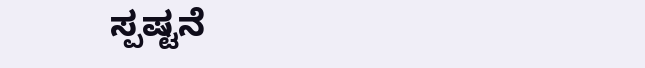ಸ್ಪಷ್ಟನೆ